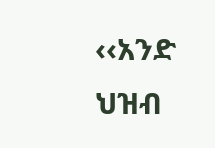‹‹አንድ ህዝብ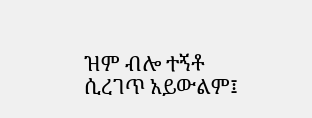ዝም ብሎ ተኝቶ ሲረገጥ አይውልም፤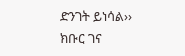ድንገት ይነሳል›› ክቡር ገና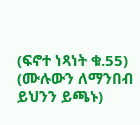(ፍኖተ ነጻነት ቁ.55) (ሙሉውን ለማንበብ ይህንን ይጫኑ)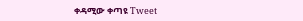ቀዳሚው ቀጣዩ Tweet